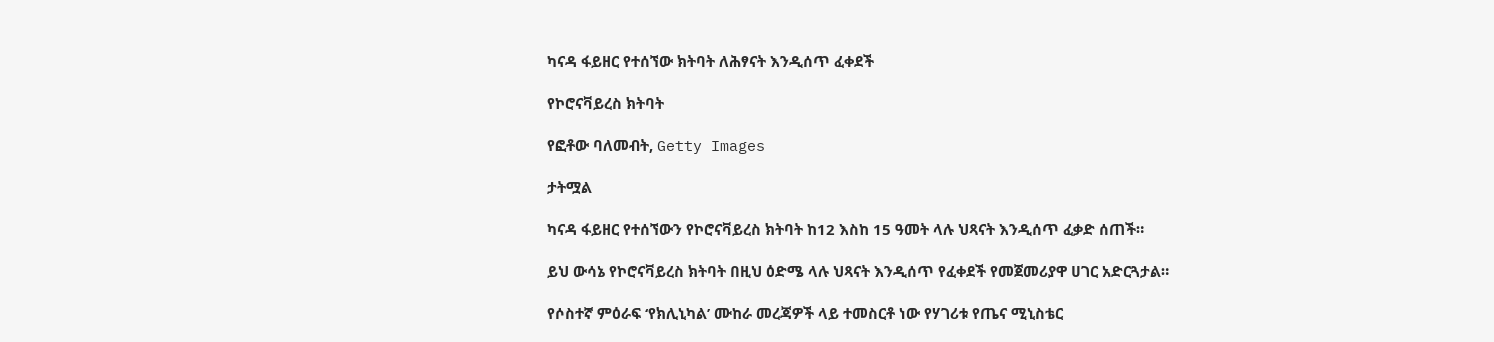ካናዳ ፋይዘር የተሰኘው ክትባት ለሕፃናት እንዲሰጥ ፈቀደች

የኮሮናቫይረስ ክትባት

የፎቶው ባለመብት, Getty Images

ታትሟል

ካናዳ ፋይዘር የተሰኘውን የኮሮናቫይረስ ክትባት ከ12 እስከ 15 ዓመት ላሉ ህጻናት እንዲሰጥ ፈቃድ ሰጠች።

ይህ ውሳኔ የኮሮናቫይረስ ክትባት በዚህ ዕድሜ ላሉ ህጻናት እንዲሰጥ የፈቀደች የመጀመሪያዋ ሀገር አድርጓታል።

የሶስተኛ ምዕራፍ ‘የክሊኒካል’ ሙከራ መረጃዎች ላይ ተመስርቶ ነው የሃገሪቱ የጤና ሚኒስቴር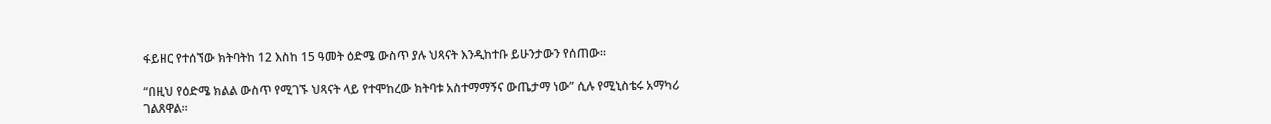ፋይዘር የተሰኘው ክትባትከ 12 እስከ 15 ዓመት ዕድሜ ውስጥ ያሉ ህጻናት እንዲከተቡ ይሁንታውን የሰጠው።

“በዚህ የዕድሜ ክልል ውስጥ የሚገኙ ህጻናት ላይ የተሞከረው ክትባቱ አስተማማኝና ውጤታማ ነው” ሲሉ የሚኒስቴሩ አማካሪ ገልጸዋል።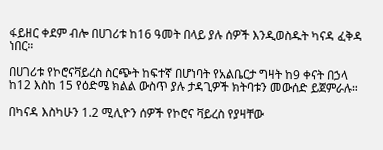ፋይዘር ቀደም ብሎ በሀገሪቱ ከ16 ዓመት በላይ ያሉ ሰዎች እንዲወስዱት ካናዳ ፈቅዳ ነበር።

በሀገሪቱ የኮሮናቫይረስ ስርጭት ከፍተኛ በሆነባት የአልቤርታ ግዛት ከ9 ቀናት በኃላ ከ12 እስከ 15 የዕድሜ ክልል ውስጥ ያሉ ታዳጊዎች ክትባቱን መውሰድ ይጀምራሉ።

በካናዳ እስካሁን 1.2 ሚሊዮን ሰዎች የኮሮና ቫይረስ የያዛቸው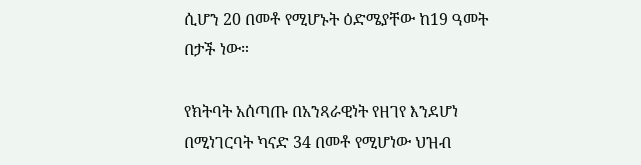ሲሆን 20 በመቶ የሚሆኑት ዕድሜያቸው ከ19 ዓመት በታች ነው።

የክትባት አሰጣጡ በአንጻራዊነት የዘገየ እንደሆነ በሚነገርባት ካናድ 34 በመቶ የሚሆነው ህዝብ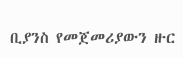ቢያንስ የመጀመሪያውን ዙር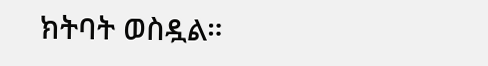ክትባት ወስዷል።